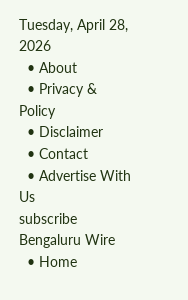Tuesday, April 28, 2026
  • About
  • Privacy & Policy
  • Disclaimer
  • Contact
  • Advertise With Us
subscribe
Bengaluru Wire
  • Home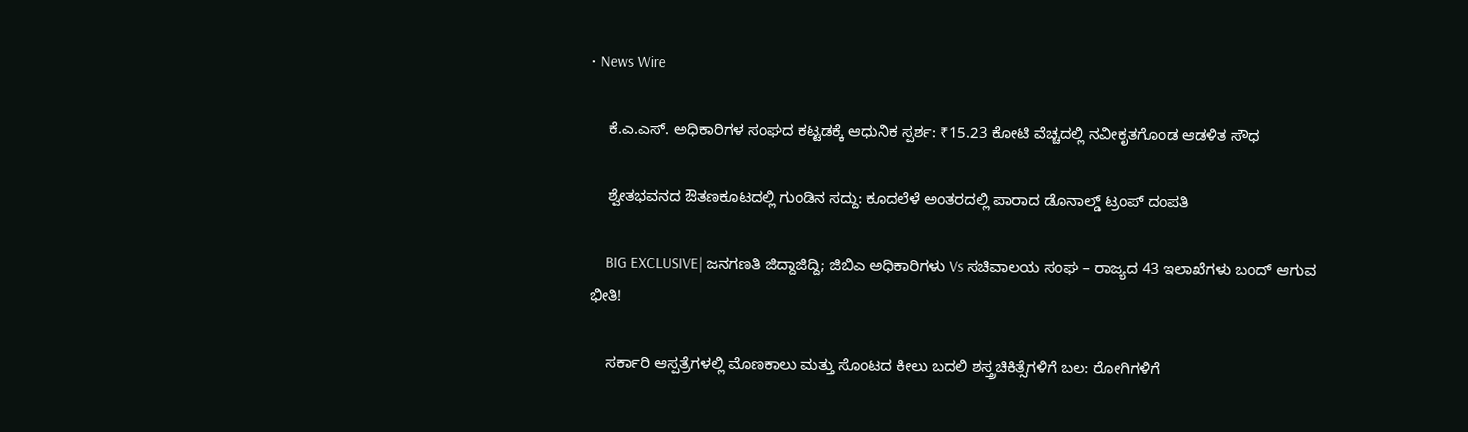• News Wire

    ಕೆ.ಎ.ಎಸ್. ಅಧಿಕಾರಿಗಳ ಸಂಘದ ಕಟ್ಟಡಕ್ಕೆ ಆಧುನಿಕ ಸ್ಪರ್ಶ: ₹15.23 ಕೋಟಿ ವೆಚ್ಚದಲ್ಲಿ ನವೀಕೃತಗೊಂಡ ಆಡಳಿತ ಸೌಧ

    ಶ್ವೇತಭವನದ ಔತಣಕೂಟದಲ್ಲಿ ಗುಂಡಿನ ಸದ್ದು: ಕೂದಲೆಳೆ ಅಂತರದಲ್ಲಿ ಪಾರಾದ ಡೊನಾಲ್ಡ್ ಟ್ರಂಪ್ ದಂಪತಿ

    BIG EXCLUSIVE| ಜನಗಣತಿ ಜಿದ್ದಾಜಿದ್ದಿ; ಜಿಬಿಎ ಅಧಿಕಾರಿಗಳು Vs ಸಚಿವಾಲಯ ಸಂಘ – ರಾಜ್ಯದ 43 ಇಲಾಖೆಗಳು ಬಂದ್ ಆಗುವ ಭೀತಿ!

    ಸರ್ಕಾರಿ ಆಸ್ಪತ್ರೆಗಳಲ್ಲಿ ಮೊಣಕಾಲು ಮತ್ತು ಸೊಂಟದ ಕೀಲು ಬದಲಿ ಶಸ್ತ್ರಚಿಕಿತ್ಸೆಗಳಿಗೆ ಬಲ: ರೋಗಿಗಳಿಗೆ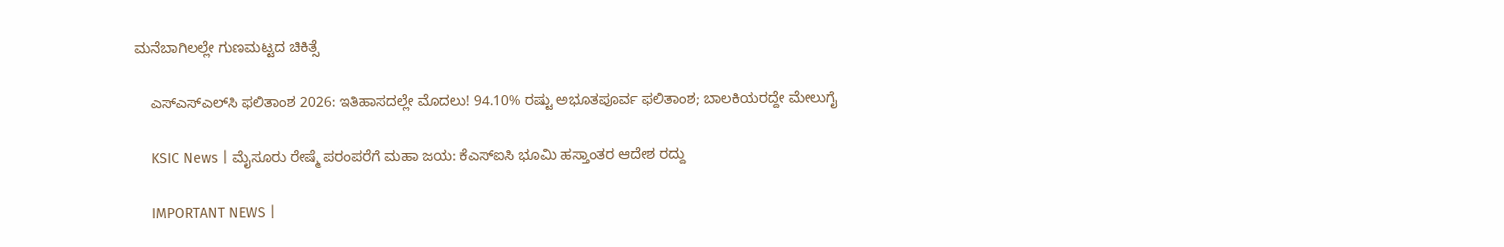ಮನೆಬಾಗಿಲಲ್ಲೇ ಗುಣಮಟ್ಟದ ಚಿಕಿತ್ಸೆ

    ಎಸ್‌ಎಸ್‌ಎಲ್‌ಸಿ ಫಲಿತಾಂಶ 2026: ಇತಿಹಾಸದಲ್ಲೇ ಮೊದಲು! 94.10% ರಷ್ಟು ಅಭೂತಪೂರ್ವ ಫಲಿತಾಂಶ; ಬಾಲಕಿಯರದ್ದೇ ಮೇಲುಗೈ

    KSIC News | ಮೈಸೂರು ರೇಷ್ಮೆ ಪರಂಪರೆಗೆ ಮಹಾ ಜಯ: ಕೆಎಸ್‌ಐಸಿ ಭೂಮಿ ಹಸ್ತಾಂತರ ಆದೇಶ ರದ್ದು

    IMPORTANT NEWS |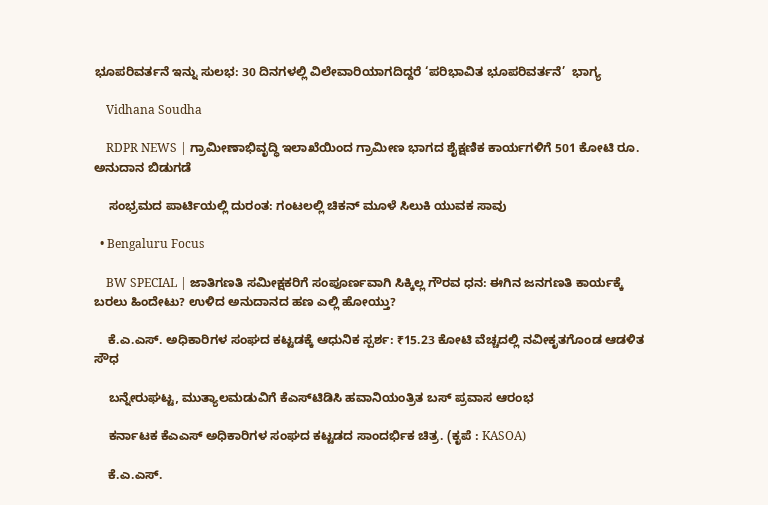ಭೂಪರಿವರ್ತನೆ ಇನ್ನು ಸುಲಭ: 30 ದಿನಗಳಲ್ಲಿ ವಿಲೇವಾರಿಯಾಗದಿದ್ದರೆ ‘ಪರಿಭಾವಿತ ಭೂಪರಿವರ್ತನೆ’  ಭಾಗ್ಯ

    Vidhana Soudha

    RDPR NEWS | ಗ್ರಾಮೀಣಾಭಿವೃದ್ಧಿ ಇಲಾಖೆಯಿಂದ ಗ್ರಾಮೀಣ ಭಾಗದ ಶೈಕ್ಷಣಿಕ ಕಾರ್ಯಗಳಿಗೆ‌ 501 ಕೋಟಿ ರೂ. ಅನುದಾನ ಬಿಡುಗಡೆ

    ಸಂಭ್ರಮದ ಪಾರ್ಟಿಯಲ್ಲಿ ದುರಂತ: ಗಂಟಲಲ್ಲಿ ಚಿಕನ್ ಮೂಳೆ ಸಿಲುಕಿ ಯುವಕ ಸಾವು

  • Bengaluru Focus

    BW SPECIAL | ಜಾತಿಗಣತಿ ಸಮೀಕ್ಷಕರಿಗೆ ಸಂಪೂರ್ಣವಾಗಿ ಸಿಕ್ಕಿಲ್ಲ ಗೌರವ ಧನ: ಈಗಿನ ಜನಗಣತಿ ಕಾರ್ಯಕ್ಕೆ ಬರಲು ಹಿಂದೇಟು? ಉಳಿದ ಅನುದಾನದ ಹಣ ಎಲ್ಲಿ ಹೋಯ್ತು?

    ಕೆ.ಎ.ಎಸ್. ಅಧಿಕಾರಿಗಳ ಸಂಘದ ಕಟ್ಟಡಕ್ಕೆ ಆಧುನಿಕ ಸ್ಪರ್ಶ: ₹15.23 ಕೋಟಿ ವೆಚ್ಚದಲ್ಲಿ ನವೀಕೃತಗೊಂಡ ಆಡಳಿತ ಸೌಧ

    ಬನ್ನೇರುಘಟ್ಟ, ಮುತ್ಯಾಲಮಡುವಿಗೆ ಕೆಎಸ್‌ಟಿಡಿಸಿ ಹವಾನಿಯಂತ್ರಿತ ಬಸ್ ಪ್ರವಾಸ ಆರಂಭ

    ಕರ್ನಾಟಕ ಕೆಎಎಸ್ ಅಧಿಕಾರಿಗಳ ಸಂಘದ ಕಟ್ಟಡದ ಸಾಂದರ್ಭಿಕ ಚಿತ್ರ. (ಕೃಪೆ : KASOA)

    ಕೆ.ಎ.ಎಸ್.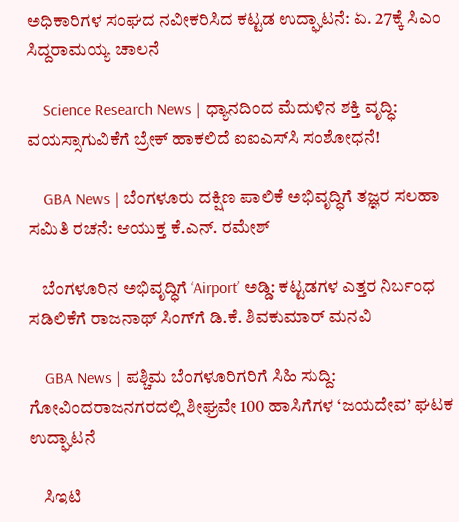ಅಧಿಕಾರಿಗಳ ಸಂಘದ ನವೀಕರಿಸಿದ ಕಟ್ಟಡ ಉದ್ಘಾಟನೆ: ಏ. 27ಕ್ಕೆ ಸಿಎಂ ಸಿದ್ದರಾಮಯ್ಯ ಚಾಲನೆ

    Science Research News | ಧ್ಯಾನದಿಂದ ಮೆದುಳಿನ ಶಕ್ತಿ ವೃದ್ಧಿ: ವಯಸ್ಸಾಗುವಿಕೆಗೆ ಬ್ರೇಕ್ ಹಾಕಲಿದೆ ಐಐಎಸ್‌ಸಿ ಸಂಶೋಧನೆ!

    GBA News | ಬೆಂಗಳೂರು ದಕ್ಷಿಣ ಪಾಲಿಕೆ ಅಭಿವೃದ್ಧಿಗೆ ತಜ್ಞರ ಸಲಹಾ ಸಮಿತಿ ರಚನೆ: ಆಯುಕ್ತ ಕೆ.ಎನ್. ರಮೇಶ್

    ಬೆಂಗಳೂರಿನ ಅಭಿವೃದ್ಧಿಗೆ ‘Airport’ ಅಡ್ಡಿ: ಕಟ್ಟಡಗಳ ಎತ್ತರ ನಿರ್ಬಂಧ ಸಡಿಲಿಕೆಗೆ ರಾಜನಾಥ್ ಸಿಂಗ್‌ಗೆ ಡಿ.ಕೆ. ಶಿವಕುಮಾರ್ ಮನವಿ

    GBA News | ಪಶ್ಚಿಮ ಬೆಂಗಳೂರಿಗರಿಗೆ ಸಿಹಿ ಸುದ್ದಿ: ಗೋವಿಂದರಾಜನಗರದಲ್ಲಿ ಶೀಘ್ರವೇ 100 ಹಾಸಿಗೆಗಳ ‘ಜಯದೇವ’ ಘಟಕ ಉದ್ಘಾಟನೆ

    ಸಿಇಟಿ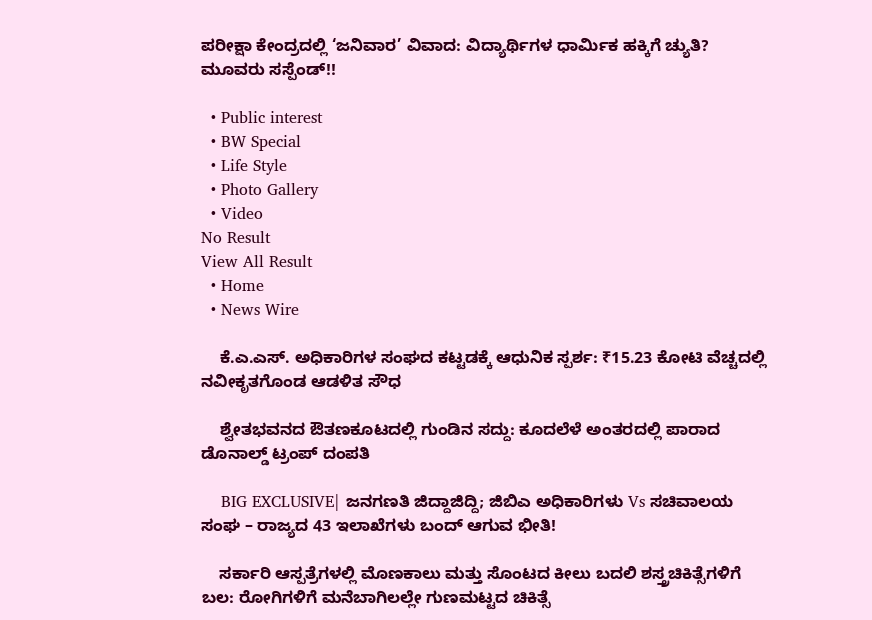ಪರೀಕ್ಷಾ ಕೇಂದ್ರದಲ್ಲಿ ‘ಜನಿವಾರ’ ವಿವಾದ: ವಿದ್ಯಾರ್ಥಿಗಳ ಧಾರ್ಮಿಕ ಹಕ್ಕಿಗೆ ಚ್ಯುತಿ? ಮೂವರು ಸಸ್ಪೆಂಡ್!!

  • Public interest
  • BW Special
  • Life Style
  • Photo Gallery
  • Video
No Result
View All Result
  • Home
  • News Wire

    ಕೆ.ಎ.ಎಸ್. ಅಧಿಕಾರಿಗಳ ಸಂಘದ ಕಟ್ಟಡಕ್ಕೆ ಆಧುನಿಕ ಸ್ಪರ್ಶ: ₹15.23 ಕೋಟಿ ವೆಚ್ಚದಲ್ಲಿ ನವೀಕೃತಗೊಂಡ ಆಡಳಿತ ಸೌಧ

    ಶ್ವೇತಭವನದ ಔತಣಕೂಟದಲ್ಲಿ ಗುಂಡಿನ ಸದ್ದು: ಕೂದಲೆಳೆ ಅಂತರದಲ್ಲಿ ಪಾರಾದ ಡೊನಾಲ್ಡ್ ಟ್ರಂಪ್ ದಂಪತಿ

    BIG EXCLUSIVE| ಜನಗಣತಿ ಜಿದ್ದಾಜಿದ್ದಿ; ಜಿಬಿಎ ಅಧಿಕಾರಿಗಳು Vs ಸಚಿವಾಲಯ ಸಂಘ – ರಾಜ್ಯದ 43 ಇಲಾಖೆಗಳು ಬಂದ್ ಆಗುವ ಭೀತಿ!

    ಸರ್ಕಾರಿ ಆಸ್ಪತ್ರೆಗಳಲ್ಲಿ ಮೊಣಕಾಲು ಮತ್ತು ಸೊಂಟದ ಕೀಲು ಬದಲಿ ಶಸ್ತ್ರಚಿಕಿತ್ಸೆಗಳಿಗೆ ಬಲ: ರೋಗಿಗಳಿಗೆ ಮನೆಬಾಗಿಲಲ್ಲೇ ಗುಣಮಟ್ಟದ ಚಿಕಿತ್ಸೆ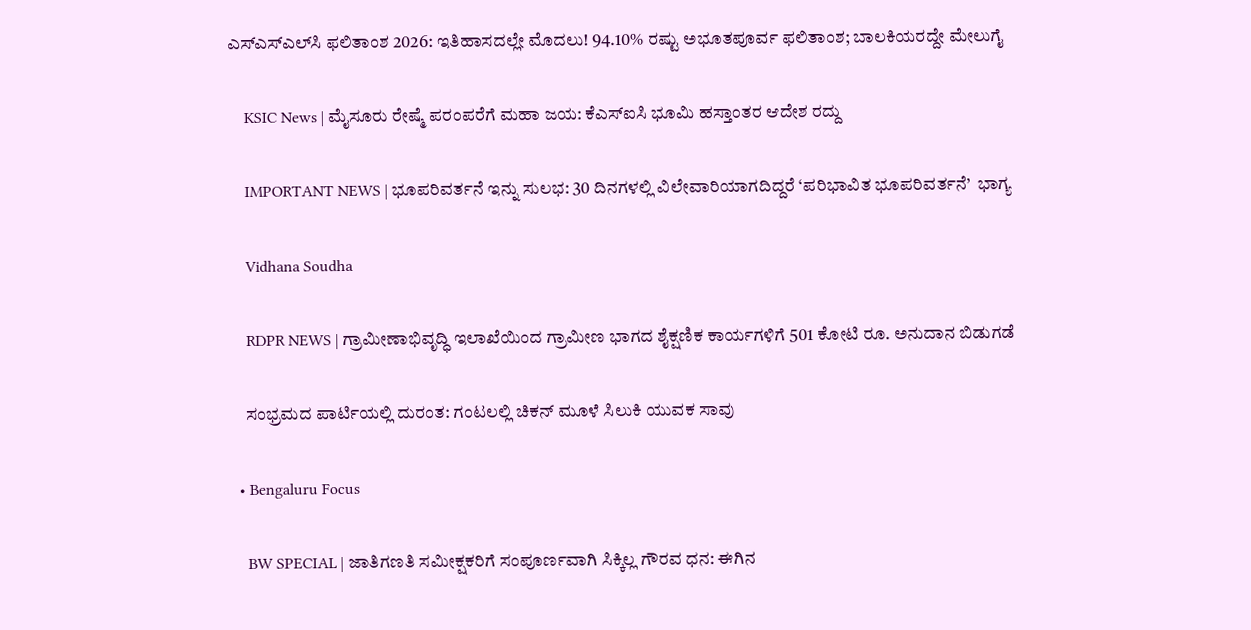ಎಸ್‌ಎಸ್‌ಎಲ್‌ಸಿ ಫಲಿತಾಂಶ 2026: ಇತಿಹಾಸದಲ್ಲೇ ಮೊದಲು! 94.10% ರಷ್ಟು ಅಭೂತಪೂರ್ವ ಫಲಿತಾಂಶ; ಬಾಲಕಿಯರದ್ದೇ ಮೇಲುಗೈ

    KSIC News | ಮೈಸೂರು ರೇಷ್ಮೆ ಪರಂಪರೆಗೆ ಮಹಾ ಜಯ: ಕೆಎಸ್‌ಐಸಿ ಭೂಮಿ ಹಸ್ತಾಂತರ ಆದೇಶ ರದ್ದು

    IMPORTANT NEWS | ಭೂಪರಿವರ್ತನೆ ಇನ್ನು ಸುಲಭ: 30 ದಿನಗಳಲ್ಲಿ ವಿಲೇವಾರಿಯಾಗದಿದ್ದರೆ ‘ಪರಿಭಾವಿತ ಭೂಪರಿವರ್ತನೆ’  ಭಾಗ್ಯ

    Vidhana Soudha

    RDPR NEWS | ಗ್ರಾಮೀಣಾಭಿವೃದ್ಧಿ ಇಲಾಖೆಯಿಂದ ಗ್ರಾಮೀಣ ಭಾಗದ ಶೈಕ್ಷಣಿಕ ಕಾರ್ಯಗಳಿಗೆ‌ 501 ಕೋಟಿ ರೂ. ಅನುದಾನ ಬಿಡುಗಡೆ

    ಸಂಭ್ರಮದ ಪಾರ್ಟಿಯಲ್ಲಿ ದುರಂತ: ಗಂಟಲಲ್ಲಿ ಚಿಕನ್ ಮೂಳೆ ಸಿಲುಕಿ ಯುವಕ ಸಾವು

  • Bengaluru Focus

    BW SPECIAL | ಜಾತಿಗಣತಿ ಸಮೀಕ್ಷಕರಿಗೆ ಸಂಪೂರ್ಣವಾಗಿ ಸಿಕ್ಕಿಲ್ಲ ಗೌರವ ಧನ: ಈಗಿನ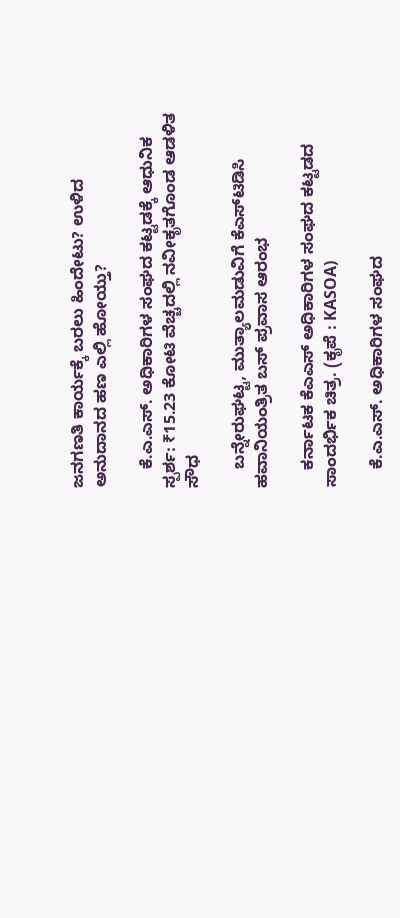ಜನಗಣತಿ ಕಾರ್ಯಕ್ಕೆ ಬರಲು ಹಿಂದೇಟು? ಉಳಿದ ಅನುದಾನದ ಹಣ ಎಲ್ಲಿ ಹೋಯ್ತು?

    ಕೆ.ಎ.ಎಸ್. ಅಧಿಕಾರಿಗಳ ಸಂಘದ ಕಟ್ಟಡಕ್ಕೆ ಆಧುನಿಕ ಸ್ಪರ್ಶ: ₹15.23 ಕೋಟಿ ವೆಚ್ಚದಲ್ಲಿ ನವೀಕೃತಗೊಂಡ ಆಡಳಿತ ಸೌಧ

    ಬನ್ನೇರುಘಟ್ಟ, ಮುತ್ಯಾಲಮಡುವಿಗೆ ಕೆಎಸ್‌ಟಿಡಿಸಿ ಹವಾನಿಯಂತ್ರಿತ ಬಸ್ ಪ್ರವಾಸ ಆರಂಭ

    ಕರ್ನಾಟಕ ಕೆಎಎಸ್ ಅಧಿಕಾರಿಗಳ ಸಂಘದ ಕಟ್ಟಡದ ಸಾಂದರ್ಭಿಕ ಚಿತ್ರ. (ಕೃಪೆ : KASOA)

    ಕೆ.ಎ.ಎಸ್. ಅಧಿಕಾರಿಗಳ ಸಂಘದ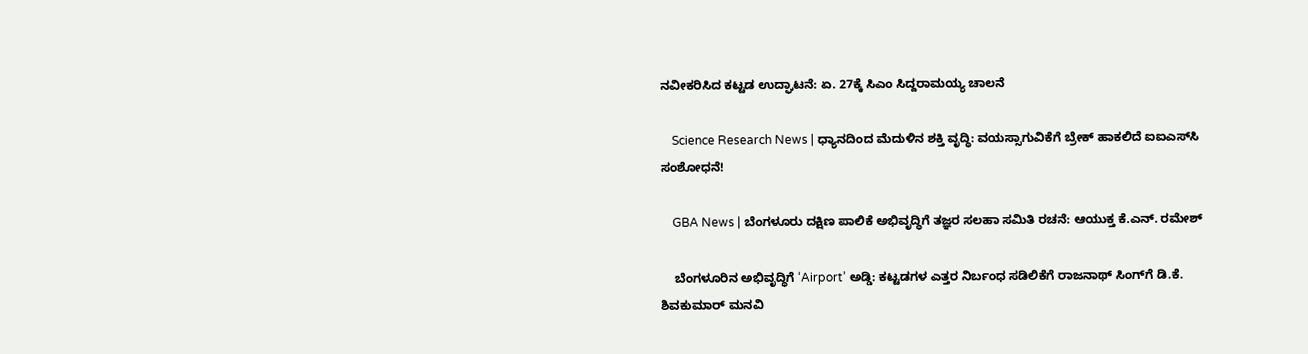ನವೀಕರಿಸಿದ ಕಟ್ಟಡ ಉದ್ಘಾಟನೆ: ಏ. 27ಕ್ಕೆ ಸಿಎಂ ಸಿದ್ದರಾಮಯ್ಯ ಚಾಲನೆ

    Science Research News | ಧ್ಯಾನದಿಂದ ಮೆದುಳಿನ ಶಕ್ತಿ ವೃದ್ಧಿ: ವಯಸ್ಸಾಗುವಿಕೆಗೆ ಬ್ರೇಕ್ ಹಾಕಲಿದೆ ಐಐಎಸ್‌ಸಿ ಸಂಶೋಧನೆ!

    GBA News | ಬೆಂಗಳೂರು ದಕ್ಷಿಣ ಪಾಲಿಕೆ ಅಭಿವೃದ್ಧಿಗೆ ತಜ್ಞರ ಸಲಹಾ ಸಮಿತಿ ರಚನೆ: ಆಯುಕ್ತ ಕೆ.ಎನ್. ರಮೇಶ್

    ಬೆಂಗಳೂರಿನ ಅಭಿವೃದ್ಧಿಗೆ ‘Airport’ ಅಡ್ಡಿ: ಕಟ್ಟಡಗಳ ಎತ್ತರ ನಿರ್ಬಂಧ ಸಡಿಲಿಕೆಗೆ ರಾಜನಾಥ್ ಸಿಂಗ್‌ಗೆ ಡಿ.ಕೆ. ಶಿವಕುಮಾರ್ ಮನವಿ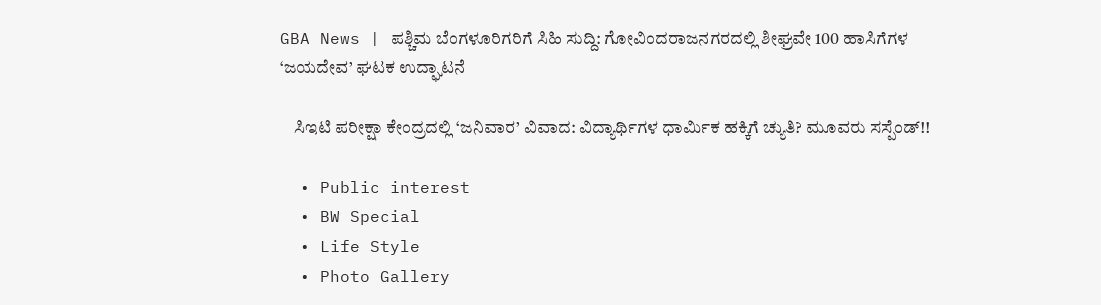GBA News | ಪಶ್ಚಿಮ ಬೆಂಗಳೂರಿಗರಿಗೆ ಸಿಹಿ ಸುದ್ದಿ: ಗೋವಿಂದರಾಜನಗರದಲ್ಲಿ ಶೀಘ್ರವೇ 100 ಹಾಸಿಗೆಗಳ ‘ಜಯದೇವ’ ಘಟಕ ಉದ್ಘಾಟನೆ

    ಸಿಇಟಿ ಪರೀಕ್ಷಾ ಕೇಂದ್ರದಲ್ಲಿ ‘ಜನಿವಾರ’ ವಿವಾದ: ವಿದ್ಯಾರ್ಥಿಗಳ ಧಾರ್ಮಿಕ ಹಕ್ಕಿಗೆ ಚ್ಯುತಿ? ಮೂವರು ಸಸ್ಪೆಂಡ್!!

  • Public interest
  • BW Special
  • Life Style
  • Photo Gallery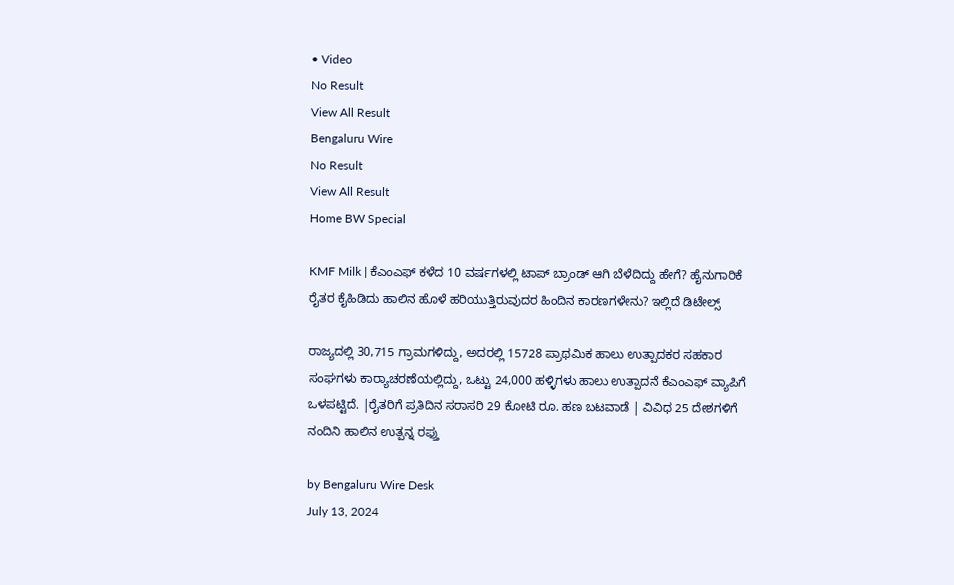• Video
No Result
View All Result
Bengaluru Wire
No Result
View All Result
Home BW Special

KMF Milk | ಕೆಎಂಎಫ್ ಕಳೆದ 10 ವರ್ಷಗಳಲ್ಲಿ ಟಾಪ್ ಬ್ರಾಂಡ್ ಆಗಿ ಬೆಳೆದಿದ್ದು ಹೇಗೆ? ಹೈನುಗಾರಿಕೆ ರೈತರ ಕೈಹಿಡಿದು ಹಾಲಿನ ಹೊಳೆ ಹರಿಯುತ್ತಿರುವುದರ ಹಿಂದಿನ ಕಾರಣಗಳೇನು? ಇಲ್ಲಿದೆ ಡಿಟೇಲ್ಸ್

ರಾಜ್ಯದಲ್ಲಿ 30,715 ಗ್ರಾಮಗಳಿದ್ದು, ಅದರಲ್ಲಿ 15728 ಪ್ರಾಥಮಿಕ ಹಾಲು ಉತ್ಪಾದಕರ ಸಹಕಾರ ಸಂಘಗಳು ಕಾರ‍್ಯಾಚರಣೆಯಲ್ಲಿದ್ದು, ಒಟ್ಟು 24,000 ಹಳ್ಳಿಗಳು ಹಾಲು ಉತ್ಪಾದನೆ ಕೆಎಂಎಫ್ ವ್ಯಾಪಿಗೆ ಒಳಪಟ್ಟಿದೆ. |ರೈತರಿಗೆ ಪ್ರತಿದಿನ ಸರಾಸರಿ 29 ಕೋಟಿ ರೂ. ಹಣ ಬಟವಾಡೆ | ವಿವಿಧ 25 ದೇಶಗಳಿಗೆ ನಂದಿನಿ ಹಾಲಿನ ಉತ್ಪನ್ನ ರಫ್ತು

by Bengaluru Wire Desk
July 13, 2024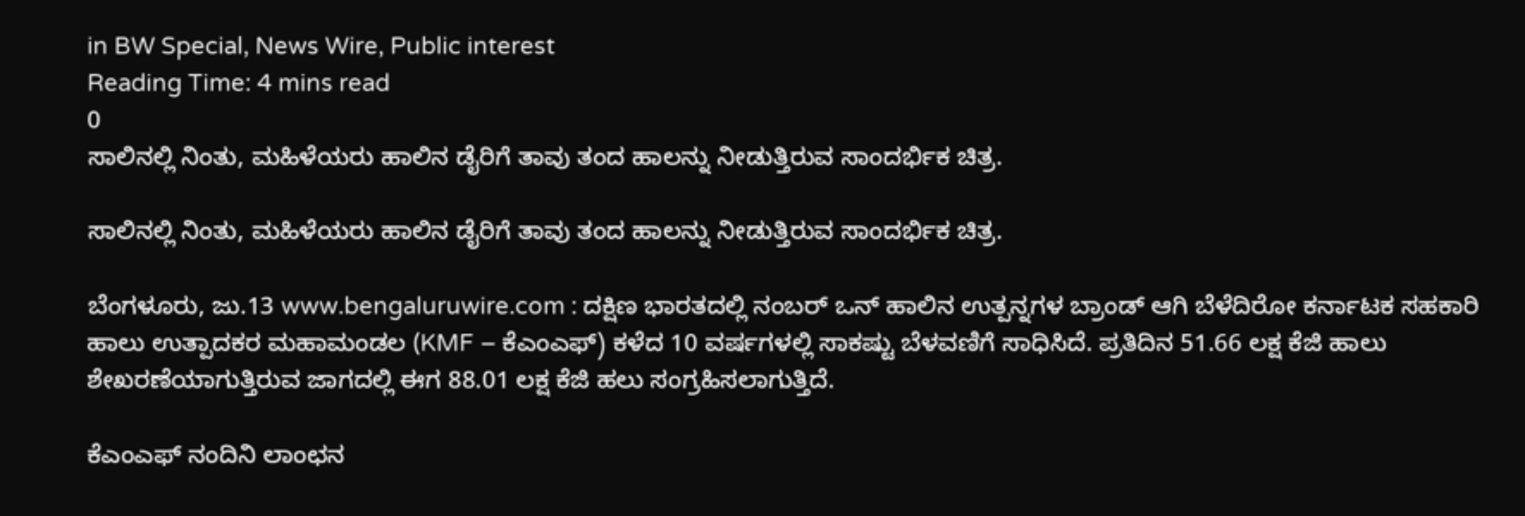in BW Special, News Wire, Public interest
Reading Time: 4 mins read
0
ಸಾಲಿನಲ್ಲಿ ನಿಂತು, ಮಹಿಳೆಯರು ಹಾಲಿನ ಡೈರಿಗೆ ತಾವು ತಂದ ಹಾಲನ್ನು ನೀಡುತ್ತಿರುವ ಸಾಂದರ್ಭಿಕ ಚಿತ್ರ.

ಸಾಲಿನಲ್ಲಿ ನಿಂತು, ಮಹಿಳೆಯರು ಹಾಲಿನ ಡೈರಿಗೆ ತಾವು ತಂದ ಹಾಲನ್ನು ನೀಡುತ್ತಿರುವ ಸಾಂದರ್ಭಿಕ ಚಿತ್ರ.

ಬೆಂಗಳೂರು, ಜು.13 www.bengaluruwire.com : ದಕ್ಷಿಣ ಭಾರತದಲ್ಲಿ ನಂಬರ್ ಒನ್ ಹಾಲಿನ ಉತ್ಪನ್ನಗಳ ಬ್ರಾಂಡ್ ಆಗಿ ಬೆಳೆದಿರೋ ಕರ್ನಾಟಕ ಸಹಕಾರಿ ಹಾಲು ಉತ್ಪಾದಕರ ಮಹಾಮಂಡಲ (KMF – ಕೆಎಂಎಫ್) ಕಳೆದ 10 ವರ್ಷಗಳಲ್ಲಿ ಸಾಕಷ್ಟು ಬೆಳವಣಿಗೆ ಸಾಧಿಸಿದೆ. ಪ್ರತಿದಿನ 51.66 ಲಕ್ಷ ಕೆಜಿ ಹಾಲು ಶೇಖರಣೆಯಾಗುತ್ತಿರುವ ಜಾಗದಲ್ಲಿ ಈಗ 88.01 ಲಕ್ಷ ಕೆಜಿ ಹಲು ಸಂಗ್ರಹಿಸಲಾಗುತ್ತಿದೆ.

ಕೆಎಂಎಫ್ ನಂದಿನಿ ಲಾಂಛನ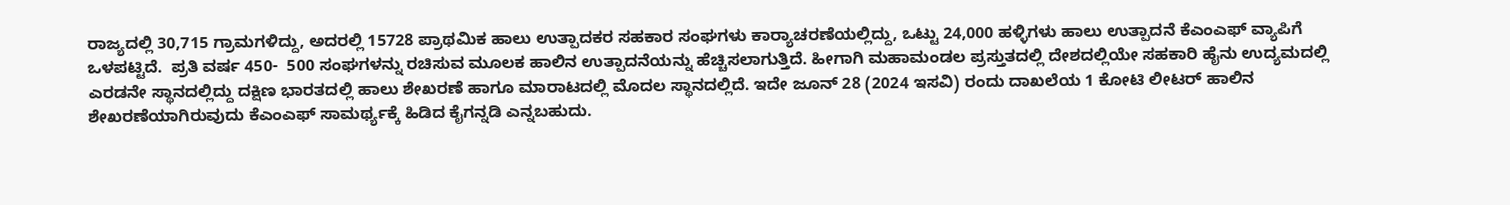ರಾಜ್ಯದಲ್ಲಿ 30,715 ಗ್ರಾಮಗಳಿದ್ದು, ಅದರಲ್ಲಿ 15728 ಪ್ರಾಥಮಿಕ ಹಾಲು ಉತ್ಪಾದಕರ ಸಹಕಾರ ಸಂಘಗಳು ಕಾರ‍್ಯಾಚರಣೆಯಲ್ಲಿದ್ದು, ಒಟ್ಟು 24,000 ಹಳ್ಳಿಗಳು ಹಾಲು ಉತ್ಪಾದನೆ ಕೆಎಂಎಫ್ ವ್ಯಾಪಿಗೆ ಒಳಪಟ್ಟಿದೆ.  ಪ್ರತಿ ವರ್ಷ 450-  500 ಸಂಘಗಳನ್ನು ರಚಿಸುವ ಮೂಲಕ ಹಾಲಿನ ಉತ್ಪಾದನೆಯನ್ನು ಹೆಚ್ಚಿಸಲಾಗುತ್ತಿದೆ. ಹೀಗಾಗಿ ಮಹಾಮಂಡಲ ಪ್ರಸ್ತುತದಲ್ಲಿ ದೇಶದಲ್ಲಿಯೇ ಸಹಕಾರಿ ಹೈನು ಉದ್ಯಮದಲ್ಲಿ ಎರಡನೇ ಸ್ಥಾನದಲ್ಲಿದ್ದು ದಕ್ಷಿಣ ಭಾರತದಲ್ಲಿ ಹಾಲು ಶೇಖರಣೆ ಹಾಗೂ ಮಾರಾಟದಲ್ಲಿ ಮೊದಲ ಸ್ಥಾನದಲ್ಲಿದೆ. ಇದೇ ಜೂನ್ 28 (2024 ಇಸವಿ) ರಂದು ದಾಖಲೆಯ 1 ಕೋಟಿ ಲೀಟರ್ ಹಾಲಿನ ಶೇಖರಣೆಯಾಗಿರುವುದು ಕೆಎಂಎಫ್ ಸಾಮರ್ಥ್ಯಕ್ಕೆ ಹಿಡಿದ ಕೈಗನ್ನಡಿ ಎನ್ನಬಹುದು.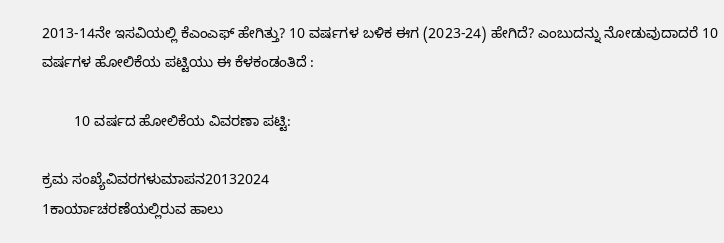2013-14ನೇ ಇಸವಿಯಲ್ಲಿ ಕೆಎಂಎಫ್ ಹೇಗಿತ್ತು? 10 ವರ್ಷಗಳ ಬಳಿಕ ಈಗ (2023-24) ಹೇಗಿದೆ? ಎಂಬುದನ್ನು ನೋಡುವುದಾದರೆ 10 ವರ್ಷಗಳ ಹೋಲಿಕೆಯ ಪಟ್ಟಿಯು ಈ ಕೆಳಕಂಡಂತಿದೆ :

        10 ವರ್ಷದ ಹೋಲಿಕೆಯ ವಿವರಣಾ ಪಟ್ಟಿ:

ಕ್ರಮ ಸಂಖ್ಯೆವಿವರಗಳುಮಾಪನ20132024
1ಕಾರ್ಯಾಚರಣೆಯಲ್ಲಿರುವ ಹಾಲು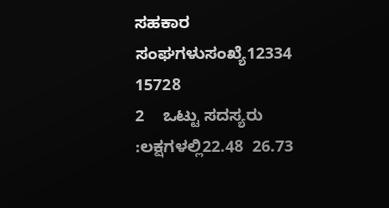ಸಹಕಾರ ಸಂಘಗಳುಸಂಖ್ಯೆ12334  15728
2    ಒಟ್ಟು ಸದಸ್ಯರು :ಲಕ್ಷಗಳಲ್ಲಿ22.48  26.73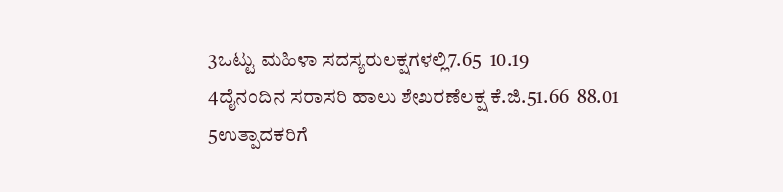3ಒಟ್ಟು ಮಹಿಳಾ ಸದಸ್ಯರುಲಕ್ಷಗಳಲ್ಲಿ7.65  10.19
4ದೈನಂದಿನ ಸರಾಸರಿ ಹಾಲು ಶೇಖರಣೆಲಕ್ಷ ಕೆ.ಜಿ.51.66  88.01
5ಉತ್ಪಾದಕರಿಗೆ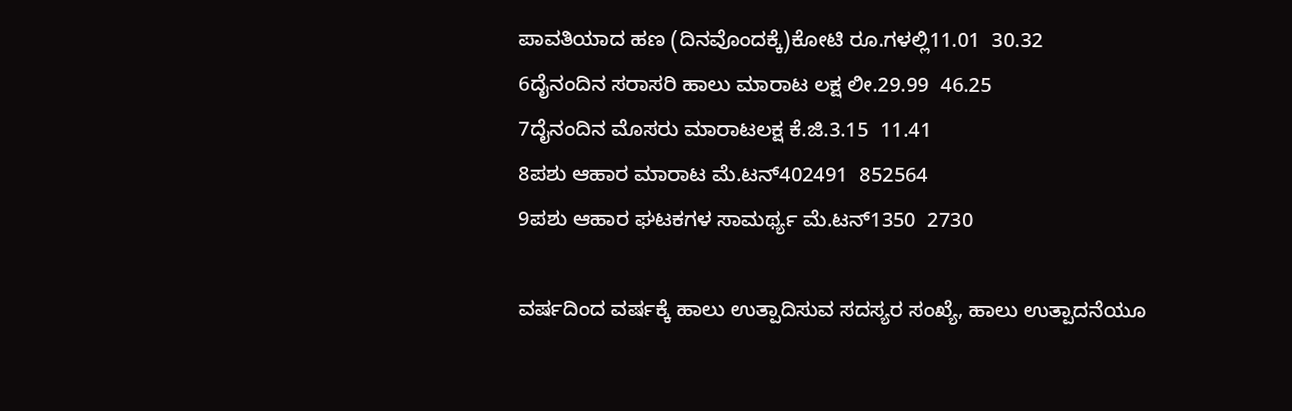ಪಾವತಿಯಾದ ಹಣ (ದಿನವೊಂದಕ್ಕೆ)ಕೋಟಿ ರೂ.ಗಳಲ್ಲಿ11.01  30.32
6ದೈನಂದಿನ ಸರಾಸರಿ ಹಾಲು ಮಾರಾಟ ಲಕ್ಷ ಲೀ.29.99  46.25
7ದೈನಂದಿನ ಮೊಸರು ಮಾರಾಟಲಕ್ಷ ಕೆ.ಜಿ.3.15  11.41
8ಪಶು ಆಹಾರ ಮಾರಾಟ ಮೆ.ಟನ್402491  852564
9ಪಶು ಆಹಾರ ಘಟಕಗಳ ಸಾಮರ್ಥ್ಯ ಮೆ.ಟನ್1350  2730

ವರ್ಷದಿಂದ ವರ್ಷಕ್ಕೆ ಹಾಲು ಉತ್ಪಾದಿಸುವ ಸದಸ್ಯರ ಸಂಖ್ಯೆ, ಹಾಲು ಉತ್ಪಾದನೆಯೂ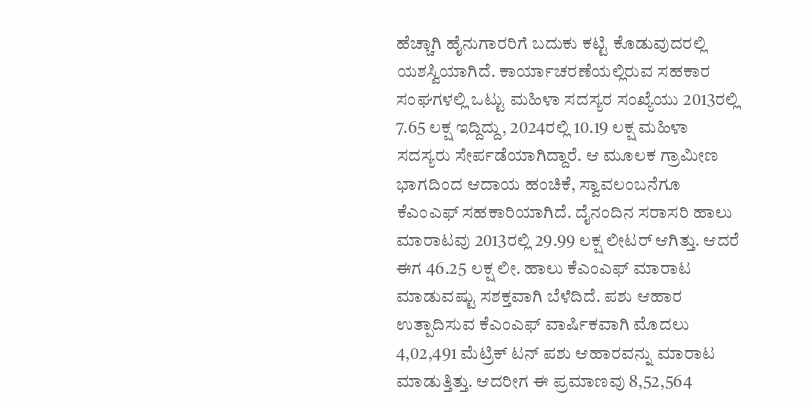ಹೆಚ್ಚಾಗಿ ಹೈನುಗಾರರಿಗೆ ಬದುಕು ಕಟ್ಟಿ ಕೊಡುವುದರಲ್ಲಿ ಯಶಸ್ವಿಯಾಗಿದೆ. ಕಾರ್ಯಾಚರಣೆಯಲ್ಲಿರುವ ಸಹಕಾರ ಸಂಘಗಳಲ್ಲಿ ಒಟ್ಟು ಮಹಿಳಾ ಸದಸ್ಯರ ಸಂಖ್ಯೆಯು 2013ರಲ್ಲಿ 7.65 ಲಕ್ಷ ಇದ್ದಿದ್ದು, 2024ರಲ್ಲಿ 10.19 ಲಕ್ಷ ಮಹಿಳಾ ಸದಸ್ಯರು ಸೇರ್ಪಡೆಯಾಗಿದ್ದಾರೆ. ಆ ಮೂಲಕ ಗ್ರಾಮೀಣ ಭಾಗದಿಂದ ಆದಾಯ ಹಂಚಿಕೆ, ಸ್ವಾವಲಂಬನೆಗೂ ಕೆಎಂಎಫ್ ಸಹಕಾರಿಯಾಗಿದೆ. ದೈನಂದಿನ ಸರಾಸರಿ ಹಾಲು ಮಾರಾಟವು 2013ರಲ್ಲಿ 29.99 ಲಕ್ಷ ಲೀಟರ್ ಆಗಿತ್ತು. ಆದರೆ ಈಗ 46.25 ಲಕ್ಷ ಲೀ. ಹಾಲು ಕೆಎಂಎಫ್ ಮಾರಾಟ ಮಾಡುವಷ್ಟು ಸಶಕ್ತವಾಗಿ ಬೆಳೆದಿದೆ. ಪಶು ಆಹಾರ ಉತ್ಪಾದಿಸುವ ಕೆಎಂಎಫ್ ವಾರ್ಷಿಕವಾಗಿ ಮೊದಲು 4,02,491 ಮೆಟ್ರಿಕ್ ಟನ್ ಪಶು ಆಹಾರವನ್ನು ಮಾರಾಟ ಮಾಡುತ್ತಿತ್ತು. ಆದರೀಗ ಈ ಪ್ರಮಾಣವು 8,52,564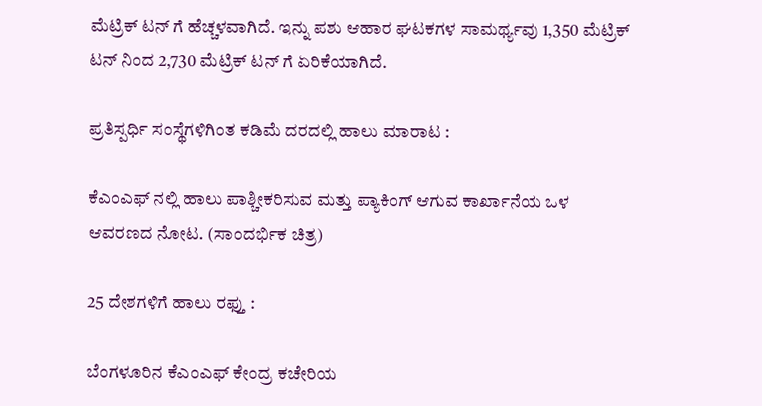ಮೆಟ್ರಿಕ್ ಟನ್ ಗೆ ಹೆಚ್ಚಳವಾಗಿದೆ. ಇನ್ನು ಪಶು ಆಹಾರ ಘಟಕಗಳ ಸಾಮರ್ಥ್ಯವು 1,350 ಮೆಟ್ರಿಕ್ ಟನ್ ನಿಂದ 2,730 ಮೆಟ್ರಿಕ್ ಟನ್ ಗೆ ಏರಿಕೆಯಾಗಿದೆ.

ಪ್ರತಿಸ್ಪರ್ಧಿ ಸಂಸ್ಥೆಗಳಿಗಿಂತ ಕಡಿಮೆ ದರದಲ್ಲಿ ಹಾಲು ಮಾರಾಟ :

ಕೆಎಂಎಫ್ ನಲ್ಲಿ ಹಾಲು ಪಾಶ್ಚೀಕರಿಸುವ ಮತ್ತು ಪ್ಯಾಕಿಂಗ್ ಆಗುವ ಕಾರ್ಖಾನೆಯ ಒಳ ಆವರಣದ ನೋಟ. (ಸಾಂದರ್ಭಿಕ ಚಿತ್ರ)

25 ದೇಶಗಳಿಗೆ ಹಾಲು ರಫ್ತು :

ಬೆಂಗಳೂರಿನ ಕೆಎಂಎಫ್ ಕೇಂದ್ರ ಕಚೇರಿಯ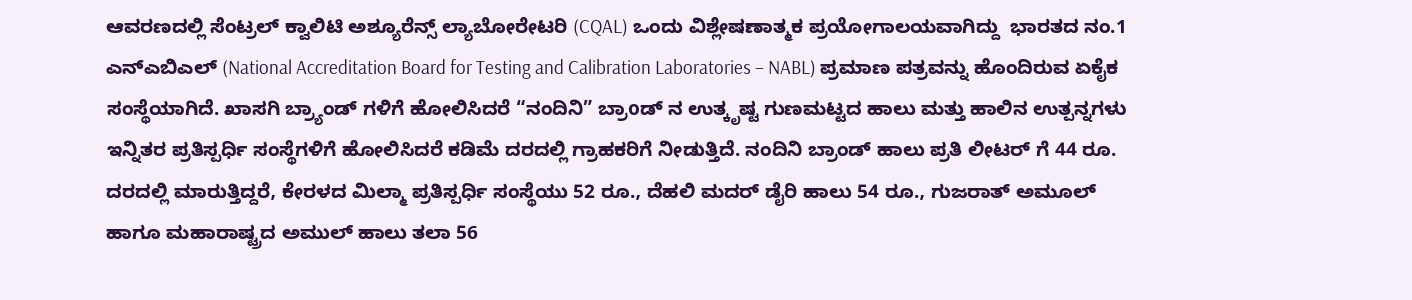ಆವರಣದಲ್ಲಿ ಸೆಂಟ್ರಲ್ ಕ್ವಾಲಿಟಿ ಅಶ್ಯೂರೆನ್ಸ್ ಲ್ಯಾಬೋರೇಟರಿ (CQAL) ಒಂದು ವಿಶ್ಲೇಷಣಾತ್ಮಕ ಪ್ರಯೋಗಾಲಯವಾಗಿದ್ದು  ಭಾರತದ ನಂ.1 ಎನ್ಎಬಿಎಲ್ (National Accreditation Board for Testing and Calibration Laboratories – NABL) ಪ್ರಮಾಣ ಪತ್ರವನ್ನು ಹೊಂದಿರುವ ಏಕೈಕ ಸಂಸ್ಥೆಯಾಗಿದೆ. ಖಾಸಗಿ ಬ್ರ್ಯಾಂಡ್ ಗಳಿಗೆ ಹೋಲಿಸಿದರೆ “ನಂದಿನಿ” ಬ್ರಾoಡ್ ನ ಉತ್ಕೃಷ್ಟ ಗುಣಮಟ್ಟದ ಹಾಲು ಮತ್ತು ಹಾಲಿನ ಉತ್ಪನ್ನಗಳು ಇನ್ನಿತರ ಪ್ರತಿಸ್ಪರ್ಧಿ ಸಂಸ್ಥೆಗಳಿಗೆ ಹೋಲಿಸಿದರೆ ಕಡಿಮೆ ದರದಲ್ಲಿ ಗ್ರಾಹಕರಿಗೆ ನೀಡುತ್ತಿದೆ. ನಂದಿನಿ ಬ್ರಾಂಡ್ ಹಾಲು ಪ್ರತಿ ಲೀಟರ್ ಗೆ 44 ರೂ. ದರದಲ್ಲಿ ಮಾರುತ್ತಿದ್ದರೆ, ಕೇರಳದ ಮಿಲ್ಮಾ ಪ್ರತಿಸ್ಪರ್ಧಿ ಸಂಸ್ಥೆಯು 52 ರೂ., ದೆಹಲಿ ಮದರ್ ಡೈರಿ ಹಾಲು 54 ರೂ., ಗುಜರಾತ್ ಅಮೂಲ್ ಹಾಗೂ ಮಹಾರಾಷ್ಟ್ರದ ಅಮುಲ್ ಹಾಲು ತಲಾ 56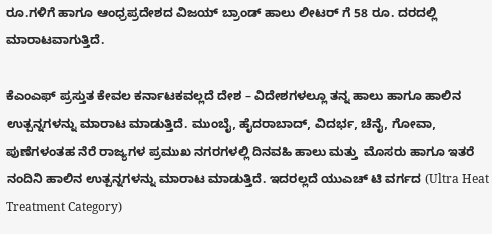ರೂ.ಗಳಿಗೆ ಹಾಗೂ ಆಂಧ್ರಪ್ರದೇಶದ ವಿಜಯ್ ಬ್ರಾಂಡ್ ಹಾಲು ಲೀಟರ್ ಗೆ 58 ರೂ. ದರದಲ್ಲಿ ಮಾರಾಟವಾಗುತ್ತಿದೆ.

ಕೆಎಂಎಫ್ ಪ್ರಸ್ತುತ ಕೇವಲ ಕರ್ನಾಟಕವಲ್ಲದೆ ದೇಶ – ವಿದೇಶಗಳಲ್ಲೂ ತನ್ನ ಹಾಲು ಹಾಗೂ ಹಾಲಿನ ಉತ್ಪನ್ನಗಳನ್ನು ಮಾರಾಟ ಮಾಡುತ್ತಿದೆ. ಮುಂಬೈ, ಹೈದರಾಬಾದ್, ವಿದರ್ಭ, ಚೆನೈ, ಗೋವಾ, ಪುಣೆಗಳಂತಹ ನೆರೆ ರಾಜ್ಯಗಳ ಪ್ರಮುಖ ನಗರಗಳಲ್ಲಿ ದಿನವಹಿ ಹಾಲು ಮತ್ತು  ಮೊಸರು ಹಾಗೂ ಇತರೆ ನಂದಿನಿ ಹಾಲಿನ ಉತ್ಪನ್ನಗಳನ್ನು ಮಾರಾಟ ಮಾಡುತ್ತಿದೆ. ಇದರಲ್ಲದೆ ಯುಎಚ್ ಟಿ ವರ್ಗದ (Ultra Heat Treatment Category)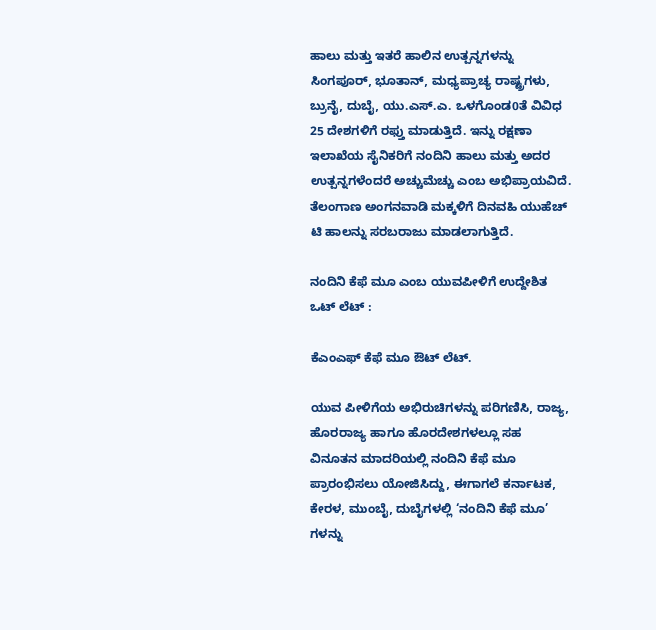ಹಾಲು ಮತ್ತು ಇತರೆ ಹಾಲಿನ ಉತ್ಪನ್ನಗಳನ್ನು ಸಿಂಗಪೂರ್, ಭೂತಾನ್, ಮಧ್ಯಪ್ರಾಚ್ಯ ರಾಷ್ಟ್ರಗಳು, ಬ್ರುನೈ, ದುಬೈ, ಯು.ಎಸ್.ಎ. ಒಳಗೊಂಡ0ತೆ ವಿವಿಧ 25 ದೇಶಗಳಿಗೆ ರಫ್ತು ಮಾಡುತ್ತಿದೆ. ಇನ್ನು ರಕ್ಷಣಾ ಇಲಾಖೆಯ ಸೈನಿಕರಿಗೆ ನಂದಿನಿ ಹಾಲು ಮತ್ತು ಅದರ ಉತ್ಪನ್ನಗಳೆಂದರೆ ಅಚ್ಚುಮೆಚ್ಚು ಎಂಬ ಅಭಿಪ್ರಾಯವಿದೆ. ತೆಲಂಗಾಣ ಅಂಗನವಾಡಿ ಮಕ್ಕಳಿಗೆ ದಿನವಹಿ ಯುಹೆಚ್ ಟಿ ಹಾಲನ್ನು ಸರಬರಾಜು ಮಾಡಲಾಗುತ್ತಿದೆ.

ನಂದಿನಿ ಕೆಫೆ ಮೂ ಎಂಬ ಯುವಪೀಳಿಗೆ ಉದ್ದೇಶಿತ ಒಟ್ ಲೆಟ್ :

ಕೆಎಂಎಫ್ ಕೆಫೆ ಮೂ ಔಟ್ ಲೆಟ್.

ಯುವ ಪೀಳಿಗೆಯ ಅಭಿರುಚಿಗಳನ್ನು ಪರಿಗಣಿಸಿ, ರಾಜ್ಯ, ಹೊರರಾಜ್ಯ ಹಾಗೂ ಹೊರದೇಶಗಳಲ್ಲೂ ಸಹ ವಿನೂತನ ಮಾದರಿಯಲ್ಲಿ ನಂದಿನಿ ಕೆಫೆ ಮೂ ಪ್ರಾರಂಭಿಸಲು ಯೋಜಿಸಿದ್ದು, ಈಗಾಗಲೆ ಕರ್ನಾಟಕ, ಕೇರಳ, ಮುಂಬೈ, ದುಬೈಗಳಲ್ಲಿ ‘ನಂದಿನಿ ಕೆಫೆ ಮೂ’ ಗಳನ್ನು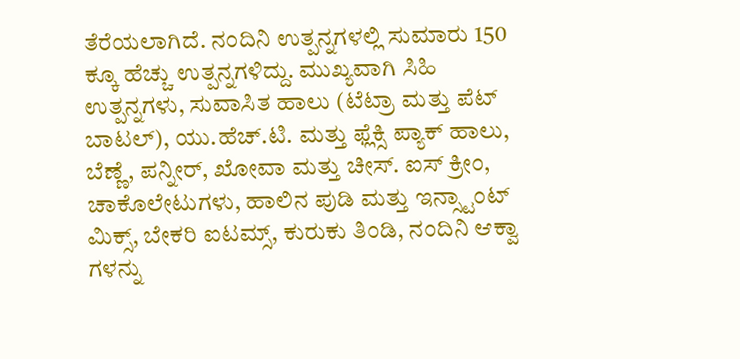ತೆರೆಯಲಾಗಿದೆ. ನಂದಿನಿ ಉತ್ಪನ್ನಗಳಲ್ಲಿ ಸುಮಾರು 150 ಕ್ಕೂ ಹೆಚ್ಚು ಉತ್ಪನ್ನಗಳಿದ್ದು. ಮುಖ್ಯವಾಗಿ ಸಿಹಿ ಉತ್ಪನ್ನಗಳು, ಸುವಾಸಿತ ಹಾಲು (ಟೆಟ್ರಾ ಮತ್ತು ಪೆಟ್ ಬಾಟಲ್), ಯು.ಹೆಚ್.ಟಿ. ಮತ್ತು ಫ್ಲೆಕ್ಸಿ ಪ್ಯಾಕ್ ಹಾಲು, ಬೆಣ್ಣೆ, ಪನ್ನೀರ್, ಖೋವಾ ಮತ್ತು ಚೀಸ್. ಐಸ್ ಕ್ರೀಂ, ಚಾಕೊಲೇಟುಗಳು, ಹಾಲಿನ ಪುಡಿ ಮತ್ತು ಇನ್ಸ್ಟಾಂಟ್ ಮಿಕ್ಸ್, ಬೇಕರಿ ಐಟಮ್ಸ್, ಕುರುಕು ತಿಂಡಿ, ನಂದಿನಿ ಆಕ್ವಾ ಗಳನ್ನು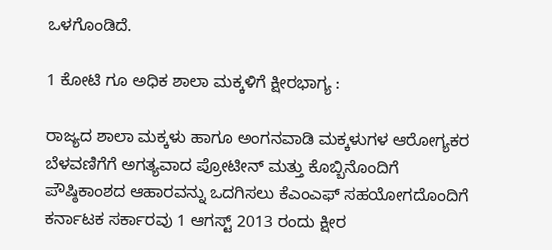ಒಳಗೊಂಡಿದೆ.

1 ಕೋಟಿ ಗೂ ಅಧಿಕ ಶಾಲಾ ಮಕ್ಕಳಿಗೆ ಕ್ಷೀರಭಾಗ್ಯ :

ರಾಜ್ಯದ ಶಾಲಾ ಮಕ್ಕಳು ಹಾಗೂ ಅಂಗನವಾಡಿ ಮಕ್ಕಳುಗಳ ಆರೋಗ್ಯಕರ ಬೆಳವಣಿಗೆಗೆ ಅಗತ್ಯವಾದ ಪ್ರೋಟೀನ್ ಮತ್ತು ಕೊಬ್ಬಿನೊಂದಿಗೆ ಪೌಷ್ಠಿಕಾಂಶದ ಆಹಾರವನ್ನು ಒದಗಿಸಲು ಕೆಎಂಎಫ್ ಸಹಯೋಗದೊಂದಿಗೆ ಕರ್ನಾಟಕ ಸರ್ಕಾರವು 1 ಆಗಸ್ಟ್ 2013 ರಂದು ಕ್ಷೀರ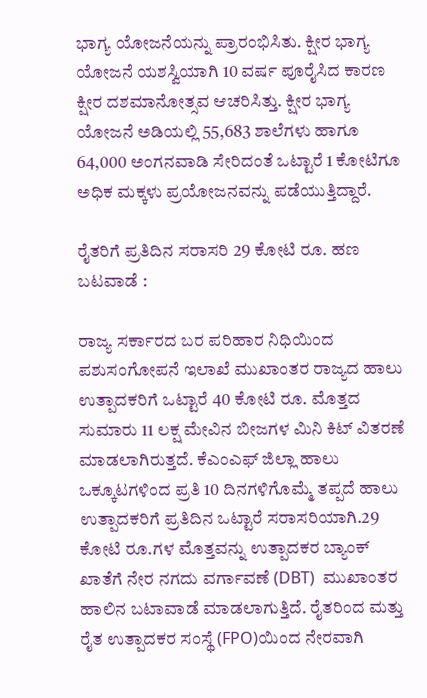ಭಾಗ್ಯ ಯೋಜನೆಯನ್ನು ಪ್ರಾರಂಭಿಸಿತು. ಕ್ಷೀರ ಭಾಗ್ಯ ಯೋಜನೆ ಯಶಸ್ವಿಯಾಗಿ 10 ವರ್ಷ ಪೂರೈಸಿದ ಕಾರಣ ಕ್ಷೀರ ದಶಮಾನೋತ್ಸವ ಆಚರಿಸಿತ್ತು. ಕ್ಷೀರ ಭಾಗ್ಯ ಯೋಜನೆ ಅಡಿಯಲ್ಲಿ 55,683 ಶಾಲೆಗಳು ಹಾಗೂ 64,000 ಅಂಗನವಾಡಿ ಸೇರಿದಂತೆ ಒಟ್ಟಾರೆ 1 ಕೋಟಿಗೂ ಅಧಿಕ ಮಕ್ಕಳು ಪ್ರಯೋಜನವನ್ನು ಪಡೆಯುತ್ತಿದ್ದಾರೆ.

ರೈತರಿಗೆ ಪ್ರತಿದಿನ ಸರಾಸರಿ 29 ಕೋಟಿ ರೂ. ಹಣ ಬಟವಾಡೆ :

ರಾಜ್ಯ ಸರ್ಕಾರದ ಬರ ಪರಿಹಾರ ನಿಧಿಯಿಂದ ಪಶುಸಂಗೋಪನೆ ಇಲಾಖೆ ಮುಖಾಂತರ ರಾಜ್ಯದ ಹಾಲು ಉತ್ಪಾದಕರಿಗೆ ಒಟ್ಟಾರೆ 40 ಕೋಟಿ ರೂ. ಮೊತ್ತದ ಸುಮಾರು 11 ಲಕ್ಷ ಮೇವಿನ ಬೀಜಗಳ ಮಿನಿ ಕಿಟ್ ವಿತರಣೆ ಮಾಡಲಾಗಿರುತ್ತದೆ. ಕೆಎಂಎಫ್ ಜಿಲ್ಲಾ ಹಾಲು ಒಕ್ಕೂಟಗಳಿಂದ ಪ್ರತಿ 10 ದಿನಗಳಿಗೊಮ್ಮೆ ತಪ್ಪದೆ ಹಾಲು ಉತ್ಪಾದಕರಿಗೆ ಪ್ರತಿದಿನ ಒಟ್ಟಾರೆ ಸರಾಸರಿಯಾಗಿ.29 ಕೋಟಿ ರೂ.ಗಳ ಮೊತ್ತವನ್ನು ಉತ್ಪಾದಕರ ಬ್ಯಾಂಕ್ ಖಾತೆಗೆ ನೇರ ನಗದು ವರ್ಗಾವಣೆ (DBT)  ಮುಖಾಂತರ ಹಾಲಿನ ಬಟಾವಾಡೆ ಮಾಡಲಾಗುತ್ತಿದೆ. ರೈತರಿಂದ ಮತ್ತು ರೈತ ಉತ್ಪಾದಕರ ಸಂಸ್ಥೆ (FPO)ಯಿಂದ ನೇರವಾಗಿ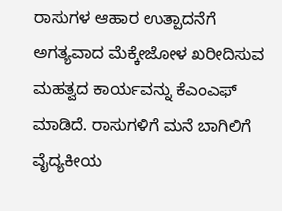ರಾಸುಗಳ ಆಹಾರ ಉತ್ಪಾದನೆಗೆ ಅಗತ್ಯವಾದ ಮೆಕ್ಕೇಜೋಳ ಖರೀದಿಸುವ ಮಹತ್ವದ ಕಾರ್ಯವನ್ನು ಕೆಎಂಎಫ್ ಮಾಡಿದೆ. ರಾಸುಗಳಿಗೆ ಮನೆ ಬಾಗಿಲಿಗೆ ವೈದ್ಯಕೀಯ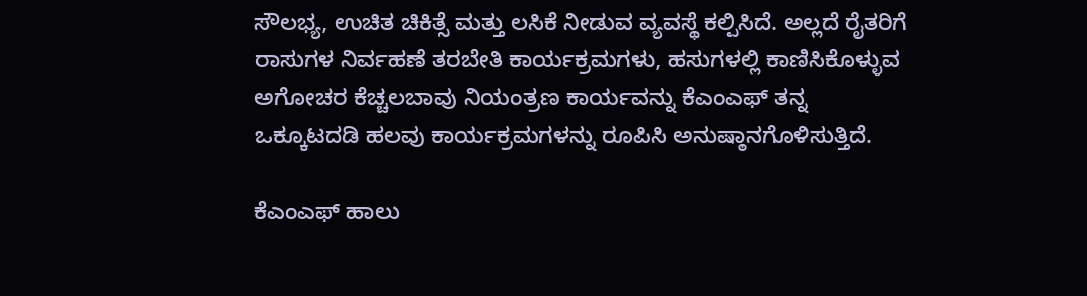ಸೌಲಭ್ಯ, ಉಚಿತ ಚಿಕಿತ್ಸೆ ಮತ್ತು ಲಸಿಕೆ ನೀಡುವ ವ್ಯವಸ್ಥೆ ಕಲ್ಪಿಸಿದೆ. ಅಲ್ಲದೆ ರೈತರಿಗೆ ರಾಸುಗಳ ನಿರ್ವಹಣೆ ತರಬೇತಿ ಕಾರ್ಯಕ್ರಮಗಳು, ಹಸುಗಳಲ್ಲಿ ಕಾಣಿಸಿಕೊಳ್ಳುವ ಅಗೋಚರ ಕೆಚ್ಚಲಬಾವು ನಿಯಂತ್ರಣ ಕಾರ್ಯವನ್ನು ಕೆಎಂಎಫ್ ತನ್ನ ಒಕ್ಕೂಟದಡಿ ಹಲವು ಕಾರ್ಯಕ್ರಮಗಳನ್ನು ರೂಪಿಸಿ ಅನುಷ್ಠಾನಗೊಳಿಸುತ್ತಿದೆ.

ಕೆಎಂಎಫ್ ಹಾಲು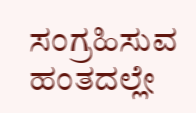ಸಂಗ್ರಹಿಸುವ ಹಂತದಲ್ಲೇ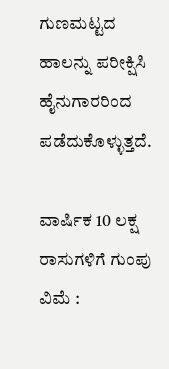ಗುಣಮಟ್ಟದ ಹಾಲನ್ನು ಪರೀಕ್ಷಿಸಿ ಹೈನುಗಾರರಿಂದ ಪಡೆದುಕೊಳ್ಳುತ್ತದೆ.

ವಾರ್ಷಿಕ 10 ಲಕ್ಷ ರಾಸುಗಳಿಗೆ ಗುಂಪು ವಿಮೆ :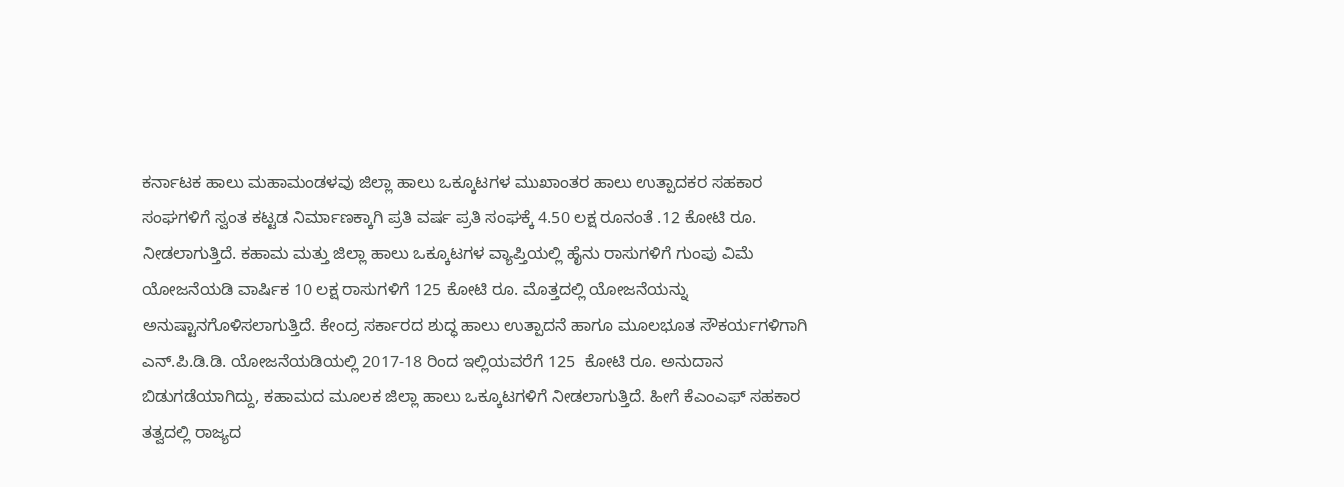ಕರ್ನಾಟಕ ಹಾಲು ಮಹಾಮಂಡಳವು ಜಿಲ್ಲಾ ಹಾಲು ಒಕ್ಕೂಟಗಳ ಮುಖಾಂತರ ಹಾಲು ಉತ್ಪಾದಕರ ಸಹಕಾರ ಸಂಘಗಳಿಗೆ ಸ್ವಂತ ಕಟ್ಟಡ ನಿರ್ಮಾಣಕ್ಕಾಗಿ ಪ್ರತಿ ವರ್ಷ ಪ್ರತಿ ಸಂಘಕ್ಕೆ 4.50 ಲಕ್ಷ ರೂನಂತೆ .12 ಕೋಟಿ ರೂ. ನೀಡಲಾಗುತ್ತಿದೆ. ಕಹಾಮ ಮತ್ತು ಜಿಲ್ಲಾ ಹಾಲು ಒಕ್ಕೂಟಗಳ ವ್ಯಾಪ್ತಿಯಲ್ಲಿ ಹೈನು ರಾಸುಗಳಿಗೆ ಗುಂಪು ವಿಮೆ ಯೋಜನೆಯಡಿ ವಾರ್ಷಿಕ 10 ಲಕ್ಷ ರಾಸುಗಳಿಗೆ 125 ಕೋಟಿ ರೂ. ಮೊತ್ತದಲ್ಲಿ ಯೋಜನೆಯನ್ನು ಅನುಷ್ಟಾನಗೊಳಿಸಲಾಗುತ್ತಿದೆ. ಕೇಂದ್ರ ಸರ್ಕಾರದ ಶುದ್ಧ ಹಾಲು ಉತ್ಪಾದನೆ ಹಾಗೂ ಮೂಲಭೂತ ಸೌಕರ್ಯಗಳಿಗಾಗಿ ಎನ್.ಪಿ.ಡಿ.ಡಿ. ಯೋಜನೆಯಡಿಯಲ್ಲಿ 2017-18 ರಿಂದ ಇಲ್ಲಿಯವರೆಗೆ 125  ಕೋಟಿ ರೂ. ಅನುದಾನ ಬಿಡುಗಡೆಯಾಗಿದ್ದು, ಕಹಾಮದ ಮೂಲಕ ಜಿಲ್ಲಾ ಹಾಲು ಒಕ್ಕೂಟಗಳಿಗೆ ನೀಡಲಾಗುತ್ತಿದೆ. ಹೀಗೆ ಕೆಎಂಎಫ್ ಸಹಕಾರ ತತ್ವದಲ್ಲಿ ರಾಜ್ಯದ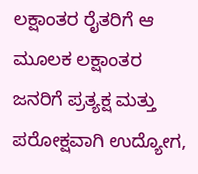ಲಕ್ಷಾಂತರ ರೈತರಿಗೆ ಆ ಮೂಲಕ ಲಕ್ಷಾಂತರ ಜನರಿಗೆ ಪ್ರತ್ಯಕ್ಷ ಮತ್ತು ಪರೋಕ್ಷವಾಗಿ ಉದ್ಯೋಗ,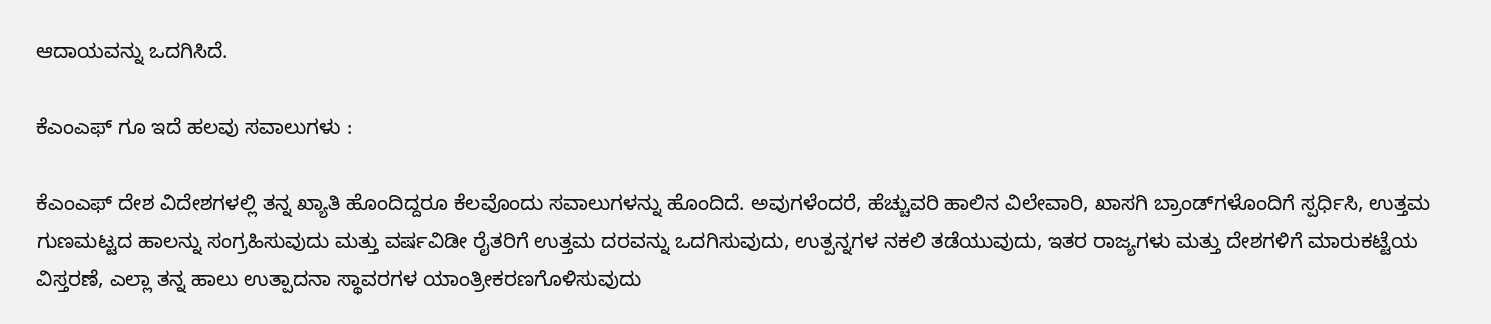ಆದಾಯವನ್ನು ಒದಗಿಸಿದೆ.

ಕೆಎಂಎಫ್ ಗೂ ಇದೆ ಹಲವು ಸವಾಲುಗಳು :

ಕೆಎಂಎಫ್ ದೇಶ ವಿದೇಶಗಳಲ್ಲಿ ತನ್ನ ಖ್ಯಾತಿ ಹೊಂದಿದ್ದರೂ ಕೆಲವೊಂದು ಸವಾಲುಗಳನ್ನು ಹೊಂದಿದೆ. ಅವುಗಳೆಂದರೆ, ಹೆಚ್ಚುವರಿ ಹಾಲಿನ ವಿಲೇವಾರಿ, ಖಾಸಗಿ ಬ್ರಾಂಡ್‌ಗಳೊಂದಿಗೆ ಸ್ಪರ್ಧಿಸಿ, ಉತ್ತಮ ಗುಣಮಟ್ಟದ ಹಾಲನ್ನು ಸಂಗ್ರಹಿಸುವುದು ಮತ್ತು ವರ್ಷವಿಡೀ ರೈತರಿಗೆ ಉತ್ತಮ ದರವನ್ನು ಒದಗಿಸುವುದು, ಉತ್ಪನ್ನಗಳ ನಕಲಿ ತಡೆಯುವುದು, ಇತರ ರಾಜ್ಯಗಳು ಮತ್ತು ದೇಶಗಳಿಗೆ ಮಾರುಕಟ್ಟೆಯ ವಿಸ್ತರಣೆ, ಎಲ್ಲಾ ತನ್ನ ಹಾಲು ಉತ್ಪಾದನಾ ಸ್ಥಾವರಗಳ ಯಾಂತ್ರೀಕರಣಗೊಳಿಸುವುದು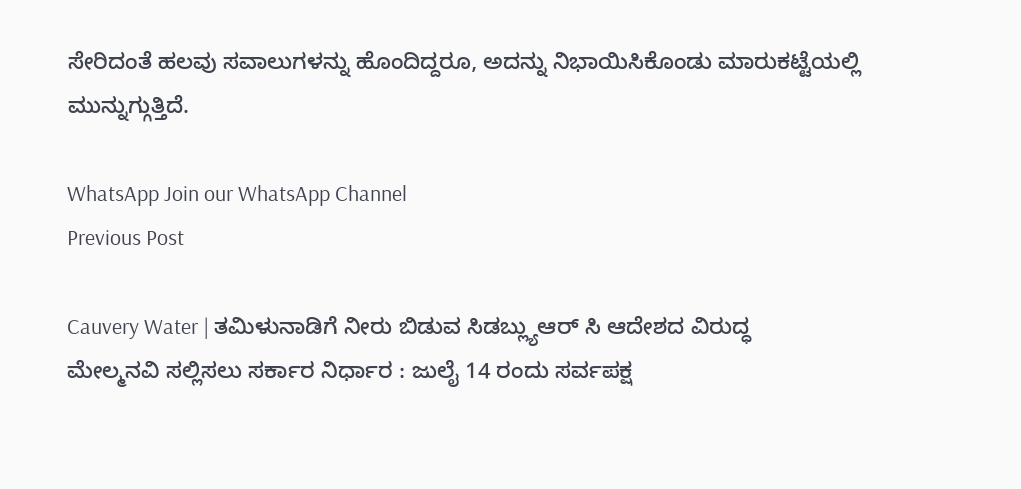ಸೇರಿದಂತೆ ಹಲವು ಸವಾಲುಗಳನ್ನು ಹೊಂದಿದ್ದರೂ, ಅದನ್ನು ನಿಭಾಯಿಸಿಕೊಂಡು ಮಾರುಕಟ್ಟೆಯಲ್ಲಿ ಮುನ್ನುಗ್ಗುತ್ತಿದೆ.

WhatsApp Join our WhatsApp Channel
Previous Post

Cauvery Water | ತಮಿಳುನಾಡಿಗೆ ನೀರು ಬಿಡುವ ಸಿಡಬ್ಲ್ಯುಆರ್ ಸಿ ಆದೇಶದ ವಿರುದ್ಧ  ಮೇಲ್ಮನವಿ ಸಲ್ಲಿಸಲು ಸರ್ಕಾರ ನಿರ್ಧಾರ : ಜುಲೈ 14 ರಂದು ಸರ್ವಪಕ್ಷ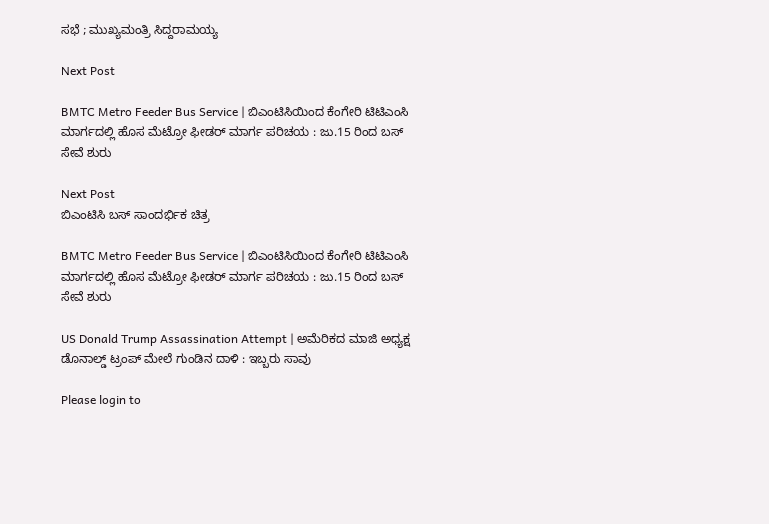ಸಭೆ ; ಮುಖ್ಯಮಂತ್ರಿ ಸಿದ್ದರಾಮಯ್ಯ

Next Post

BMTC Metro Feeder Bus Service | ಬಿಎಂಟಿಸಿಯಿಂದ ಕೆಂಗೇರಿ ಟಿಟಿಎಂಸಿ ಮಾರ್ಗದಲ್ಲಿ ಹೊಸ ಮೆಟ್ರೋ ಫೀಡರ್ ಮಾರ್ಗ ಪರಿಚಯ : ಜು.15 ರಿಂದ ಬಸ್ ಸೇವೆ ಶುರು

Next Post
ಬಿಎಂಟಿಸಿ ಬಸ್ ಸಾಂದರ್ಭಿಕ ಚಿತ್ರ

BMTC Metro Feeder Bus Service | ಬಿಎಂಟಿಸಿಯಿಂದ ಕೆಂಗೇರಿ ಟಿಟಿಎಂಸಿ ಮಾರ್ಗದಲ್ಲಿ ಹೊಸ ಮೆಟ್ರೋ ಫೀಡರ್ ಮಾರ್ಗ ಪರಿಚಯ : ಜು.15 ರಿಂದ ಬಸ್ ಸೇವೆ ಶುರು

US Donald Trump Assassination Attempt | ಅಮೆರಿಕದ ಮಾಜಿ ಅಧ್ಯಕ್ಷ ಡೊನಾಲ್ಡ್‌ ಟ್ರಂಪ್‌ ಮೇಲೆ ಗುಂಡಿನ ದಾಳಿ : ಇಬ್ಬರು ಸಾವು

Please login to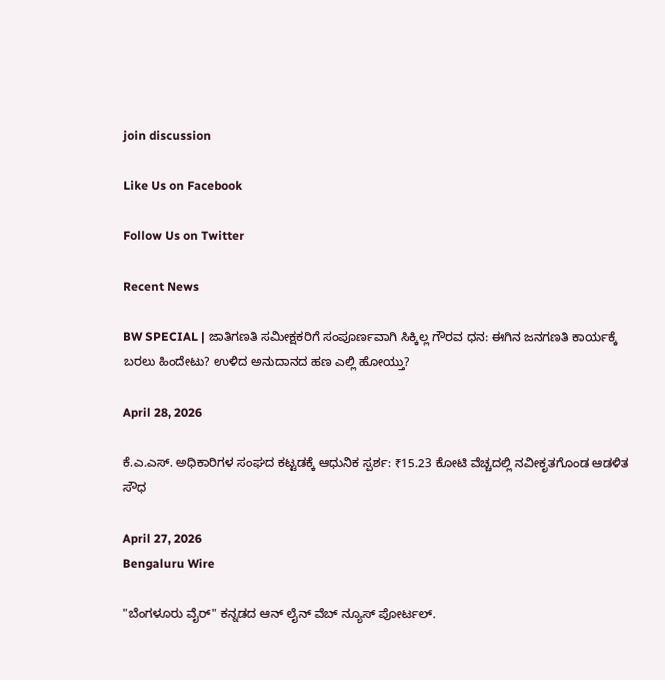join discussion

Like Us on Facebook

Follow Us on Twitter

Recent News

BW SPECIAL | ಜಾತಿಗಣತಿ ಸಮೀಕ್ಷಕರಿಗೆ ಸಂಪೂರ್ಣವಾಗಿ ಸಿಕ್ಕಿಲ್ಲ ಗೌರವ ಧನ: ಈಗಿನ ಜನಗಣತಿ ಕಾರ್ಯಕ್ಕೆ ಬರಲು ಹಿಂದೇಟು? ಉಳಿದ ಅನುದಾನದ ಹಣ ಎಲ್ಲಿ ಹೋಯ್ತು?

April 28, 2026

ಕೆ.ಎ.ಎಸ್. ಅಧಿಕಾರಿಗಳ ಸಂಘದ ಕಟ್ಟಡಕ್ಕೆ ಆಧುನಿಕ ಸ್ಪರ್ಶ: ₹15.23 ಕೋಟಿ ವೆಚ್ಚದಲ್ಲಿ ನವೀಕೃತಗೊಂಡ ಆಡಳಿತ ಸೌಧ

April 27, 2026
Bengaluru Wire

"ಬೆಂಗಳೂರು ವೈರ್" ಕನ್ನಡದ ಆನ್ ಲೈನ್ ವೆಬ್ ನ್ಯೂಸ್ ಪೋರ್ಟಲ್.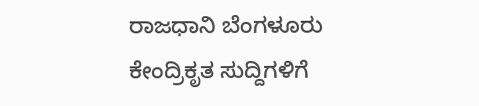ರಾಜಧಾನಿ ಬೆಂಗಳೂರು ಕೇಂದ್ರಿಕೃತ ಸುದ್ದಿಗಳಿಗೆ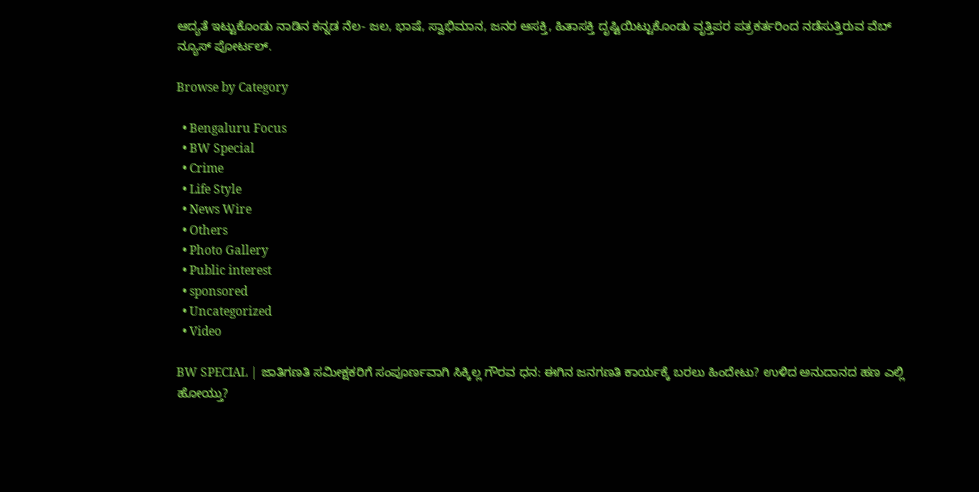ಆದ್ಯತೆ ಇಟ್ಟುಕೊಂಡು ನಾಡಿನ ಕನ್ನಡ ನೆಲ- ಜಲ, ಭಾಷೆ, ಸ್ವಾಭಿಮಾನ, ಜನರ ಆಸಕ್ತಿ, ಹಿತಾಸಕ್ತಿ ದೃಷ್ಟಿಯಿಟ್ಟುಕೊಂಡು ವೃತ್ತಿಪರ ಪತ್ರಕರ್ತರಿಂದ ನಡೆಸುತ್ತಿರುವ ವೆಬ್ ನ್ಯೂಸ್ ಪೋರ್ಟಲ್.

Browse by Category

  • Bengaluru Focus
  • BW Special
  • Crime
  • Life Style
  • News Wire
  • Others
  • Photo Gallery
  • Public interest
  • sponsored
  • Uncategorized
  • Video

BW SPECIAL | ಜಾತಿಗಣತಿ ಸಮೀಕ್ಷಕರಿಗೆ ಸಂಪೂರ್ಣವಾಗಿ ಸಿಕ್ಕಿಲ್ಲ ಗೌರವ ಧನ: ಈಗಿನ ಜನಗಣತಿ ಕಾರ್ಯಕ್ಕೆ ಬರಲು ಹಿಂದೇಟು? ಉಳಿದ ಅನುದಾನದ ಹಣ ಎಲ್ಲಿ ಹೋಯ್ತು?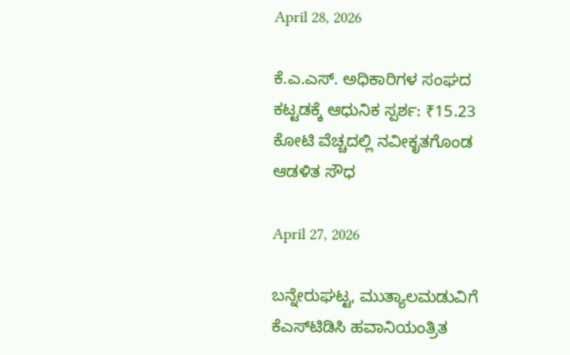April 28, 2026

ಕೆ.ಎ.ಎಸ್. ಅಧಿಕಾರಿಗಳ ಸಂಘದ ಕಟ್ಟಡಕ್ಕೆ ಆಧುನಿಕ ಸ್ಪರ್ಶ: ₹15.23 ಕೋಟಿ ವೆಚ್ಚದಲ್ಲಿ ನವೀಕೃತಗೊಂಡ ಆಡಳಿತ ಸೌಧ

April 27, 2026

ಬನ್ನೇರುಘಟ್ಟ, ಮುತ್ಯಾಲಮಡುವಿಗೆ ಕೆಎಸ್‌ಟಿಡಿಸಿ ಹವಾನಿಯಂತ್ರಿತ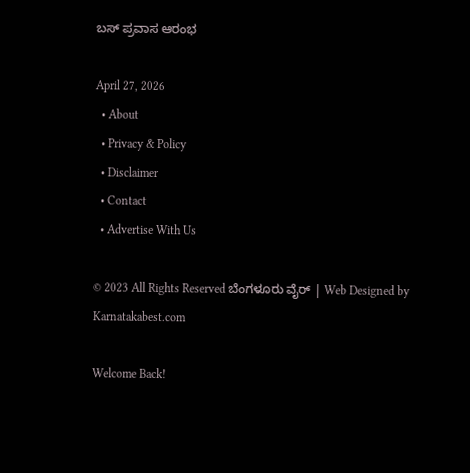ಬಸ್ ಪ್ರವಾಸ ಆರಂಭ

April 27, 2026
  • About
  • Privacy & Policy
  • Disclaimer
  • Contact
  • Advertise With Us

© 2023 All Rights Reserved ಬೆಂಗಳೂರು ವೈರ್‌ | Web Designed by Karnatakabest.com

Welcome Back!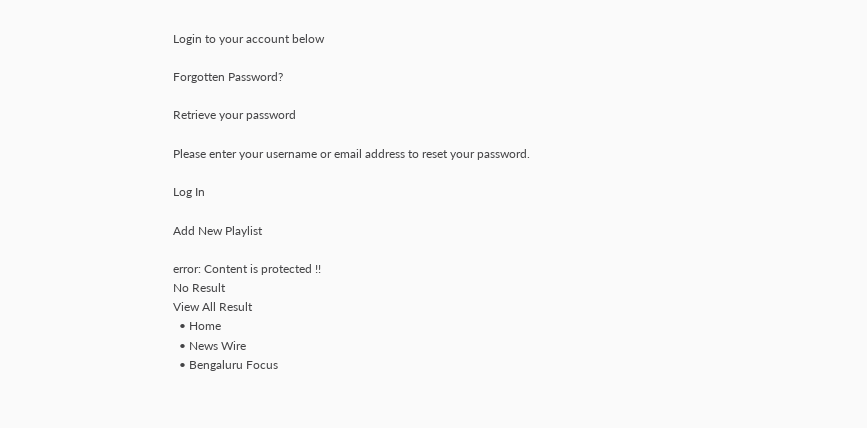Login to your account below

Forgotten Password?

Retrieve your password

Please enter your username or email address to reset your password.

Log In

Add New Playlist

error: Content is protected !!
No Result
View All Result
  • Home
  • News Wire
  • Bengaluru Focus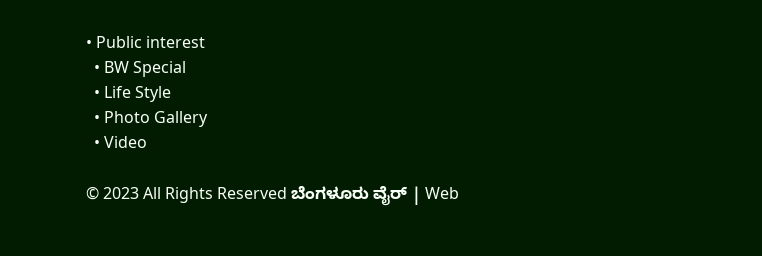• Public interest
  • BW Special
  • Life Style
  • Photo Gallery
  • Video

© 2023 All Rights Reserved ಬೆಂಗಳೂರು ವೈರ್‌ | Web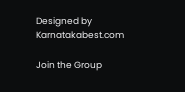Designed by Karnatakabest.com

Join the Group